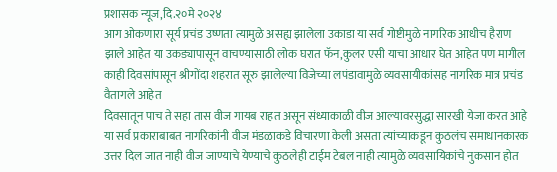प्रशासक न्यूज,दि.२०मे २०२४
आग ओकणारा सूर्य प्रचंड उष्णता त्यामुळे असह्य झालेला उकाडा या सर्व गोष्टीमुळे नागरिक आधीच हैराण झाले आहेत या उकड्यापासून वाचण्यासाठी लोक घरात फॅन,कुलर एसी याचा आधार घेत आहेत पण मागील काही दिवसांपासून श्रीगोंदा शहरात सूरु झालेल्या विजेच्या लपंडावामुळे व्यवसायीकांसह नागरिक मात्र प्रचंड वैतागले आहेत
दिवसातून पाच ते सहा तास वीज गायब राहत असून संध्याकाळी वीज आल्यावरसुद्धा सारखी येजा करत आहे या सर्व प्रकाराबाबत नागरिकांनी वीज मंडळाकडे विचारणा केली असता त्यांच्याकडून कुठलंच समाधानकारक उत्तर दिल जात नाही वीज जाण्याचे येण्याचे कुठलेही टाईम टेबल नाही त्यामुळे व्यवसायिकांचे नुकसान होत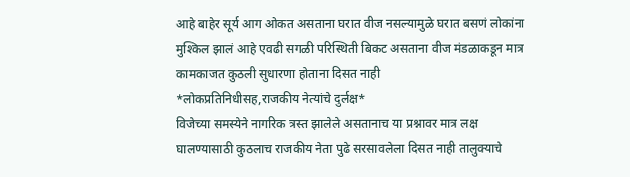आहे बाहेर सूर्य आग ओकत असताना घरात वीज नसल्यामुळे घरात बसणं लोकांना मुश्किल झालं आहे एवढी सगळी परिस्थिती बिकट असताना वीज मंडळाकडून मात्र कामकाजत कुठली सुधारणा होताना दिसत नाही
*लोकप्रतिनिधीसह,राजकीय नेत्यांचे दुर्लक्ष*
विजेच्या समस्येने नागरिक त्रस्त झालेले असतानाच या प्रश्नावर मात्र लक्ष घालण्यासाठी कुठलाच राजकीय नेता पुढे सरसावलेला दिसत नाही तालुक्याचे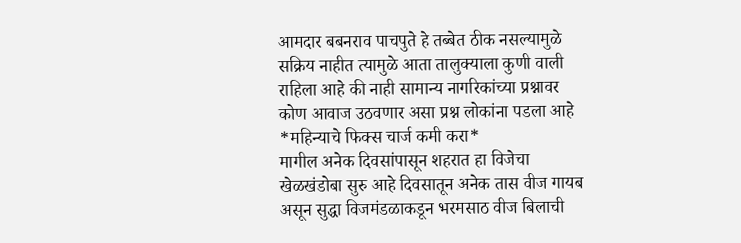आमदार बबनराव पाचपुते हे तब्बेत ठीक नसल्यामुळे सक्रिय नाहीत त्यामुळे आता तालुक्याला कुणी वाली राहिला आहे की नाही सामान्य नागरिकांच्या प्रश्नावर कोण आवाज उठवणार असा प्रश्न लोकांना पडला आहे
*महिन्याचे फिक्स चार्ज कमी करा*
मागील अनेक दिवसांपासून शहरात हा विजेचा खेळखंडोबा सुरु आहे दिवसातून अनेक तास वीज गायब असून सुद्धा विजमंडळाकडून भरमसाठ वीज बिलाची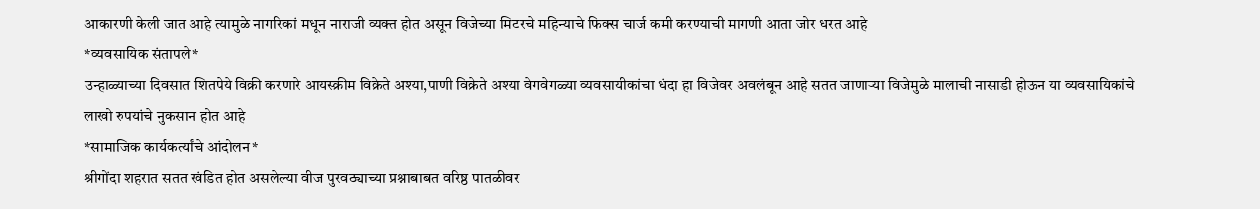आकारणी केली जात आहे त्यामुळे नागरिकां मधून नाराजी व्यक्त होत असून विजेच्या मिटरचे महिन्याचे फिक्स चार्ज कमी करण्याची मागणी आता जोर धरत आहे
*व्यवसायिक संतापले*
उन्हाळ्याच्या दिवसात शितपेये विक्री करणारे आयस्क्रीम विक्रेते अश्या,पाणी विक्रेते अश्या वेगवेगळ्या व्यवसायीकांचा धंदा हा विजेवर अवलंबून आहे सतत जाणाऱ्या विजेमुळे मालाची नासाडी होऊन या व्यवसायिकांचे लाखो रुपयांचे नुकसान होत आहे
*सामाजिक कार्यकर्त्यांचे आंदोलन*
श्रीगोंदा शहरात सतत खंडित होत असलेल्या वीज पुरवठ्याच्या प्रश्नाबाबत वरिष्ठ पातळीवर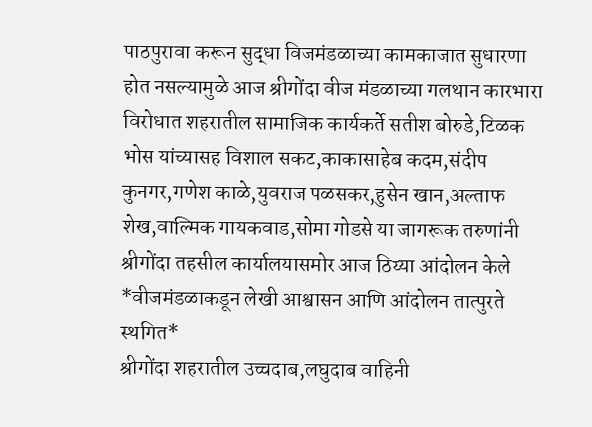पाठपुरावा करून सुद्धा विजमंडळाच्या कामकाजात सुधारणा होत नसल्यामुळे आज श्रीगोंदा वीज मंडळाच्या गलथान कारभारा विरोधात शहरातील सामाजिक कार्यकर्ते सतीश बोरुडे,टिळक भोस यांच्यासह विशाल सकट,काकासाहेब कदम,संदीप कुनगर,गणेश काळे,युवराज पळसकर,हुसेन खान,अल्ताफ शेख,वाल्मिक गायकवाड,सोमा गोडसे या जागरूक तरुणांनी श्रीगोंदा तहसील कार्यालयासमोर आज ठिय्या आंदोलन केले
*वीजमंडळाकडून लेखी आश्वासन आणि आंदोलन तात्पुरते स्थगित*
श्रीगोंदा शहरातील उच्चदाब,लघुदाब वाहिनी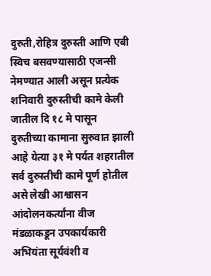दुरुती,रोहित्र दुरुस्ती आणि एबी स्विच बसवण्यासाठी एजन्सी नेमण्यात आली असून प्रत्येक शनिवारी दुरुस्तीची कामे केली जातील दि १८ मे पासून दुरुतीच्या कामाना सुरुवात झाली आहे येत्या ३१ मे पर्यत शहरातील सर्व दुरुस्तीची कामे पूर्ण होतील असे लेखी आश्वासन आंदोलनकर्त्यांना वीज मंडळाकडून उपकार्यकारी अभियंता सूर्यवंशी व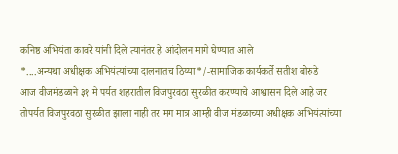कनिष्ठ अभियंता कावरे यांनी दिले त्यानंतर हे आंदोलन मागे घेण्यात आले
*....अन्यथा अधीक्षक अभियंत्यांच्या दालनातच ठिय्या*/-सामाजिक कार्यकर्ते सतीश बोरुडे
आज वीजमंडळाने ३१ मे पर्यत शहरातील विजपुरवठा सुरळीत करण्याचे आश्वासन दिले आहे जर तोपर्यत विजपुरवठा सुरळीत झाला नाही तर मग मात्र आम्ही वीज मंडळाच्या अधीक्षक अभियंत्यांच्या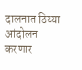दालनात ठिय्या आंदोलन करणार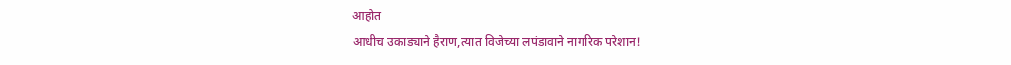आहोत
आधीच उकाड्याने हैराण,त्यात विजेच्या लपंडावाने नागरिक परेशान!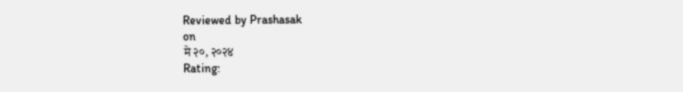Reviewed by Prashasak
on
मे २०, २०२४
Rating: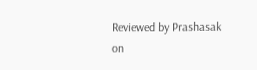Reviewed by Prashasak
on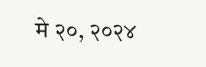मे २०, २०२४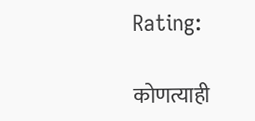Rating:

कोणत्याही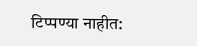टिप्पण्या नाहीत: